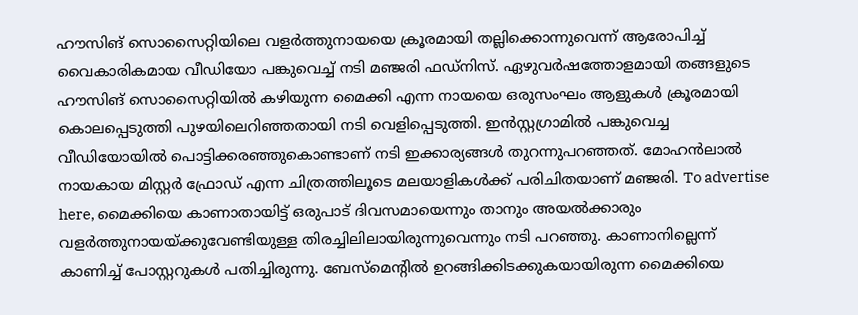ഹൗസിങ് സൊസൈറ്റിയിലെ വളർത്തുനായയെ ക്രൂരമായി തല്ലിക്കൊന്നുവെന്ന് ആരോപിച്ച് വൈകാരികമായ വീഡിയോ പങ്കുവെച്ച് നടി മഞ്ജരി ഫഡ്നിസ്. ഏഴുവർഷത്തോളമായി തങ്ങളുടെ ഹൗസിങ് സൊസൈറ്റിയിൽ കഴിയുന്ന മൈക്കി എന്ന നായയെ ഒരുസംഘം ആളുകൾ ക്രൂരമായി കൊലപ്പെടുത്തി പുഴയിലെറിഞ്ഞതായി നടി വെളിപ്പെടുത്തി. ഇൻസ്റ്റഗ്രാമിൽ പങ്കുവെച്ച വീഡിയോയിൽ പൊട്ടിക്കരഞ്ഞുകൊണ്ടാണ് നടി ഇക്കാര്യങ്ങൾ തുറന്നുപറഞ്ഞത്. മോഹൻലാൽ നായകായ മിസ്റ്റർ ഫ്രോഡ് എന്ന ചിത്രത്തിലൂടെ മലയാളികൾക്ക് പരിചിതയാണ് മഞ്ജരി. To advertise here, മൈക്കിയെ കാണാതായിട്ട് ഒരുപാട് ദിവസമായെന്നും താനും അയൽക്കാരും വളർത്തുനായയ്ക്കുവേണ്ടിയുള്ള തിരച്ചിലിലായിരുന്നുവെന്നും നടി പറഞ്ഞു. കാണാനില്ലെന്ന് കാണിച്ച് പോസ്റ്ററുകൾ പതിച്ചിരുന്നു. ബേസ്മെന്റിൽ ഉറങ്ങിക്കിടക്കുകയായിരുന്ന മൈക്കിയെ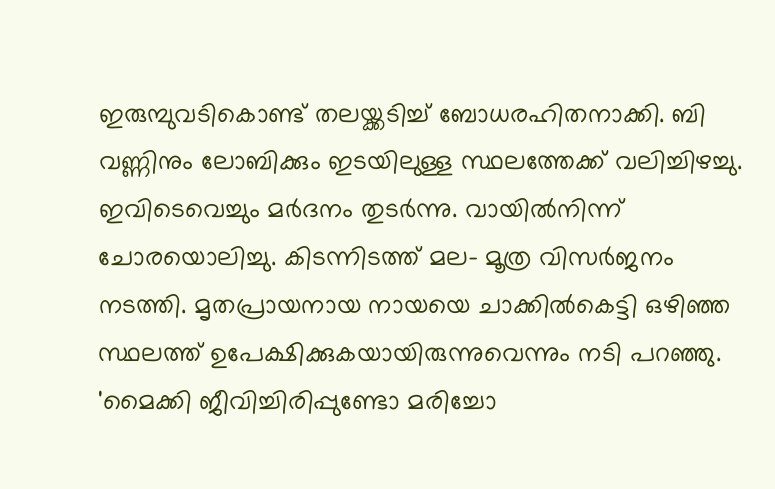ഇരുമ്പുവടികൊണ്ട് തലയ്ക്കടിച്ച് ബോധരഹിതനാക്കി. ബി വണ്ണിനും ലോബിക്കും ഇടയിലുള്ള സ്ഥലത്തേക്ക് വലിച്ചിഴച്ചു. ഇവിടെവെച്ചും മർദനം തുടർന്നു. വായിൽനിന്ന് ചോരയൊലിച്ചു. കിടന്നിടത്ത് മല- മൂത്ര വിസർജനം നടത്തി. മൃതപ്രായനായ നായയെ ചാക്കിൽകെട്ടി ഒഴിഞ്ഞ സ്ഥലത്ത് ഉപേക്ഷിക്കുകയായിരുന്നുവെന്നും നടി പറഞ്ഞു. 'മൈക്കി ജീവിച്ചിരിപ്പുണ്ടോ മരിച്ചോ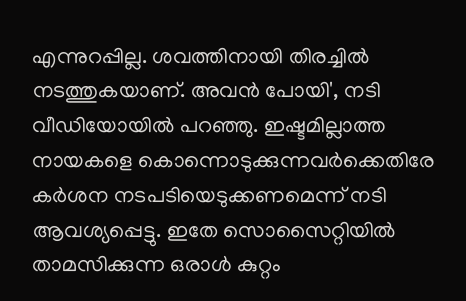എന്നുറപ്പില്ല. ശവത്തിനായി തിരച്ചിൽ നടത്തുകയാണ്. അവൻ പോയി', നടി വീഡിയോയിൽ പറഞ്ഞു. ഇഷ്ടമില്ലാത്ത നായകളെ കൊന്നൊടുക്കുന്നവർക്കെതിരേ കർശന നടപടിയെടുക്കണമെന്ന് നടി ആവശ്യപ്പെട്ടു. ഇതേ സൊസൈറ്റിയിൽ താമസിക്കുന്ന ഒരാൾ കുറ്റം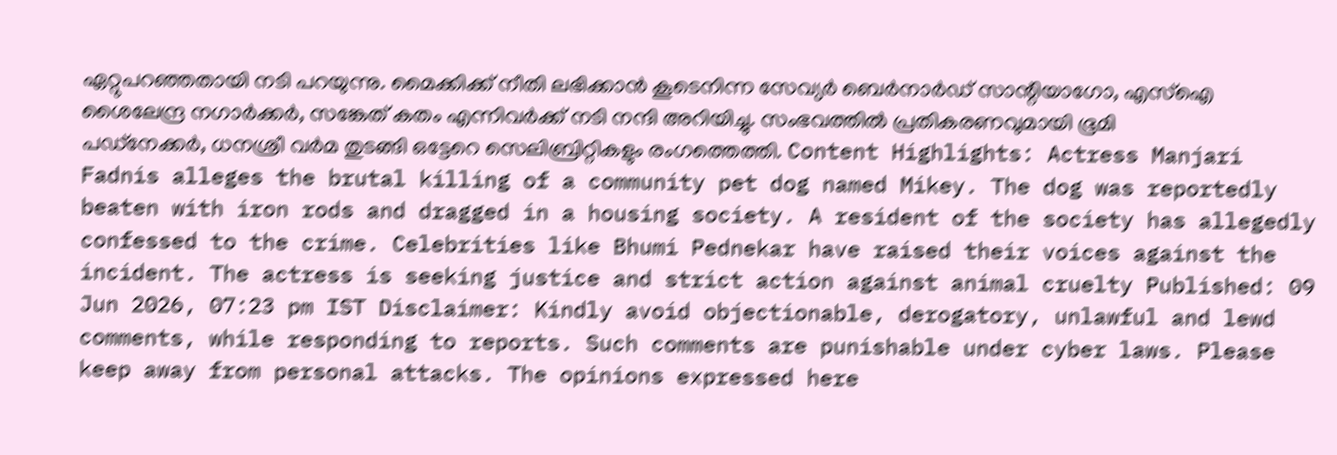ഏറ്റുപറഞ്ഞതായി നടി പറയുന്നു. മൈക്കിക്ക് നീതി ലഭിക്കാൻ കൂടെനിന്ന സേവ്യർ ബെർനാർഡ് സാന്റിയാഗോ, എസ്ഐ ശൈലേന്ദ്ര നഗാർക്കർ, സങ്കേത് കതം എന്നിവർക്ക് നടി നന്ദി അറിയിച്ചു. സംഭവത്തിൽ പ്രതികരണവുമായി ഭൂമി പഡ്നേക്കർ, ധനശ്രീ വർമ തുടങ്ങി ഒട്ടേറെ സെലിബ്രിറ്റികളും രംഗത്തെത്തി. Content Highlights: Actress Manjari Fadnis alleges the brutal killing of a community pet dog named Mikey. The dog was reportedly beaten with iron rods and dragged in a housing society. A resident of the society has allegedly confessed to the crime. Celebrities like Bhumi Pednekar have raised their voices against the incident. The actress is seeking justice and strict action against animal cruelty Published: 09 Jun 2026, 07:23 pm IST Disclaimer: Kindly avoid objectionable, derogatory, unlawful and lewd comments, while responding to reports. Such comments are punishable under cyber laws. Please keep away from personal attacks. The opinions expressed here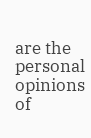are the personal opinions of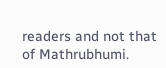readers and not that of Mathrubhumi.